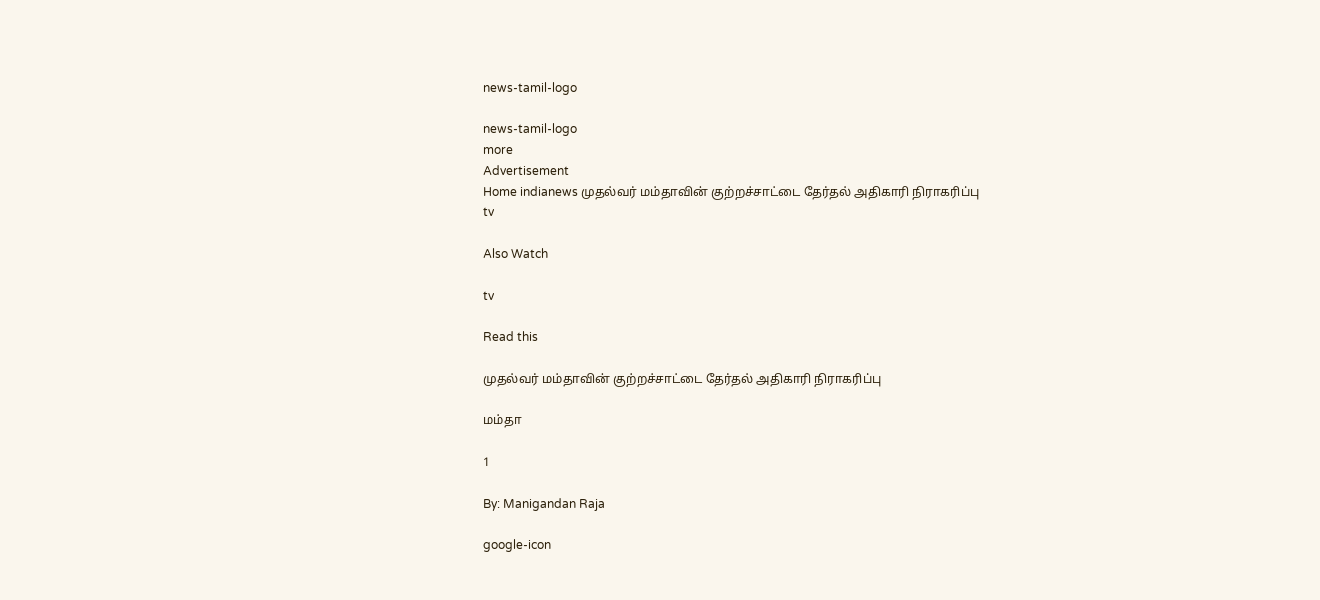news-tamil-logo

news-tamil-logo
more
Advertisement
Home indianews முதல்வர் மம்தாவின் குற்றச்சாட்டை தேர்தல் அதிகாரி நிராகரிப்பு
tv

Also Watch

tv

Read this

முதல்வர் மம்தாவின் குற்றச்சாட்டை தேர்தல் அதிகாரி நிராகரிப்பு

மம்தா

1

By: Manigandan Raja

google-icon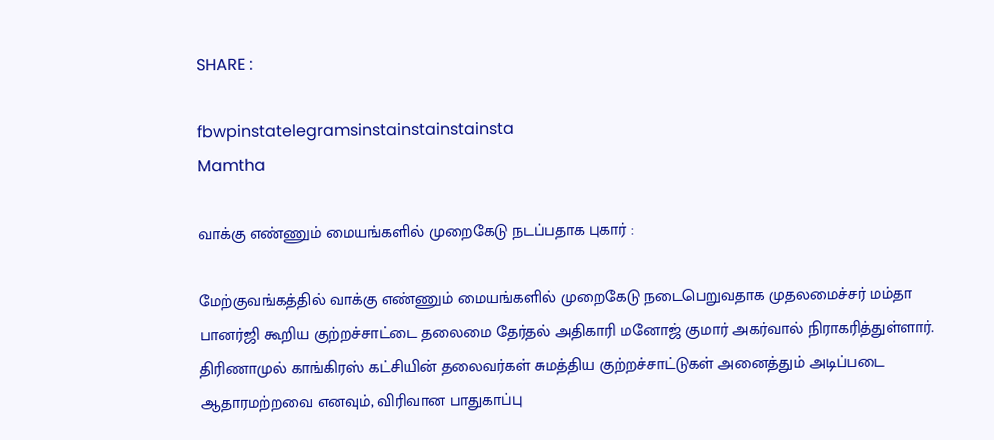SHARE :

fbwpinstatelegramsinstainstainstainsta
Mamtha

வாக்கு எண்ணும் மையங்களில் முறைகேடு நடப்பதாக புகார் :

மேற்குவங்கத்தில் வாக்கு எண்ணும் மையங்களில் முறைகேடு நடைபெறுவதாக முதலமைச்சர் மம்தா பானர்ஜி கூறிய குற்றச்சாட்டை தலைமை தேர்தல் அதிகாரி மனோஜ் குமார் அகர்வால் நிராகரித்துள்ளார். திரிணாமுல் காங்கிரஸ் கட்சியின் தலைவர்கள் சுமத்திய குற்றச்சாட்டுகள் அனைத்தும் அடிப்படை ஆதாரமற்றவை எனவும், விரிவான பாதுகாப்பு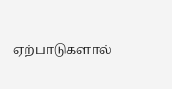ஏற்பாடுகளால்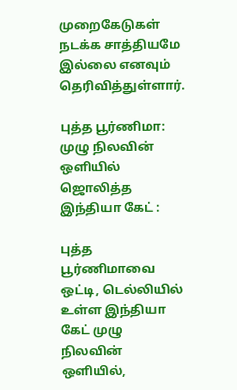முறைகேடுகள் நடக்க சாத்தியமே இல்லை எனவும் தெரிவித்துள்ளார்.

புத்த பூர்ணிமா: முழு நிலவின் ஒளியில் ஜொலித்த இந்தியா கேட் :

புத்த பூர்ணிமாவை ஒட்டி, டெல்லியில் உள்ள இந்தியா கேட் முழு நிலவின் ஒளியில்,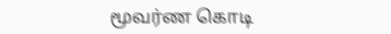மூவர்ண கொடி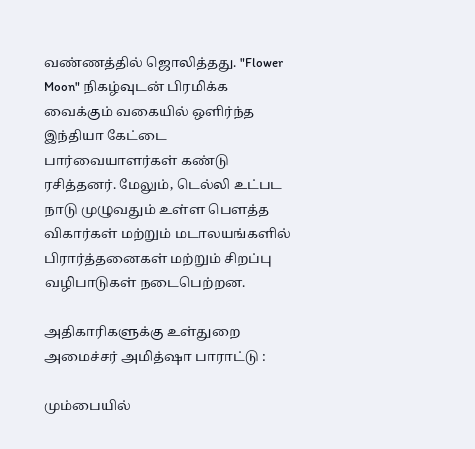வண்ணத்தில் ஜொலித்தது. "Flower Moon" நிகழ்வுடன் பிரமிக்க வைக்கும் வகையில் ஒளிர்ந்த இந்தியா கேட்டை பார்வையாளர்கள் கண்டு ரசித்தனர். மேலும், டெல்லி உட்பட நாடு முழுவதும் உள்ள பௌத்த விகார்கள் மற்றும் மடாலயங்களில் பிரார்த்தனைகள் மற்றும் சிறப்பு வழிபாடுகள் நடைபெற்றன.

அதிகாரிகளுக்கு உள்துறை அமைச்சர் அமித்ஷா பாராட்டு :

மும்பையில்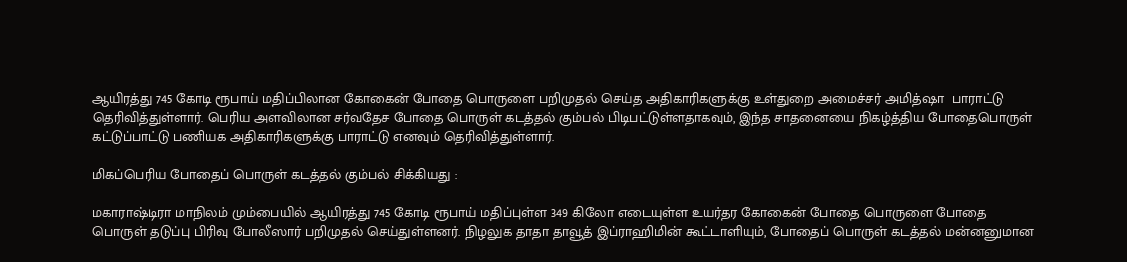ஆயிரத்து 745 கோடி ரூபாய் மதிப்பிலான கோகைன் போதை பொருளை பறிமுதல் செய்த அதிகாரிகளுக்கு உள்துறை அமைச்சர் அமித்ஷா  பாராட்டு தெரிவித்துள்ளார். பெரிய அளவிலான சர்வதேச போதை பொருள் கடத்தல் கும்பல் பிடிபட்டுள்ளதாகவும், இந்த சாதனையை நிகழ்த்திய போதைபொருள் கட்டுப்பாட்டு பணியக அதிகாரிகளுக்கு பாராட்டு எனவும் தெரிவித்துள்ளார்.

மிகப்பெரிய போதைப் பொருள் கடத்தல் கும்பல் சிக்கியது :

மகாராஷ்டிரா மாநிலம் மும்பையில் ஆயிரத்து 745 கோடி ரூபாய் மதிப்புள்ள 349 கிலோ எடையுள்ள உயர்தர கோகைன் போதை பொருளை போதை பொருள் தடுப்பு பிரிவு போலீஸார் பறிமுதல் செய்துள்ளனர். நிழலுக தாதா தாவூத் இப்ராஹிமின் கூட்டாளியும், போதைப் பொருள் கடத்தல் மன்னனுமான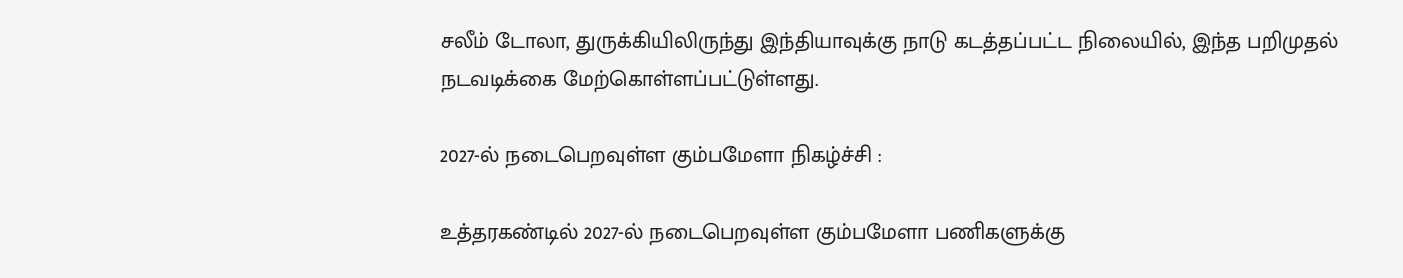சலீம் டோலா, துருக்கியிலிருந்து இந்தியாவுக்கு நாடு கடத்தப்பட்ட நிலையில், இந்த பறிமுதல் நடவடிக்கை மேற்கொள்ளப்பட்டுள்ளது.

2027-ல் நடைபெறவுள்ள கும்பமேளா நிகழ்ச்சி :

உத்தரகண்டில் 2027-ல் நடைபெறவுள்ள கும்பமேளா பணிகளுக்கு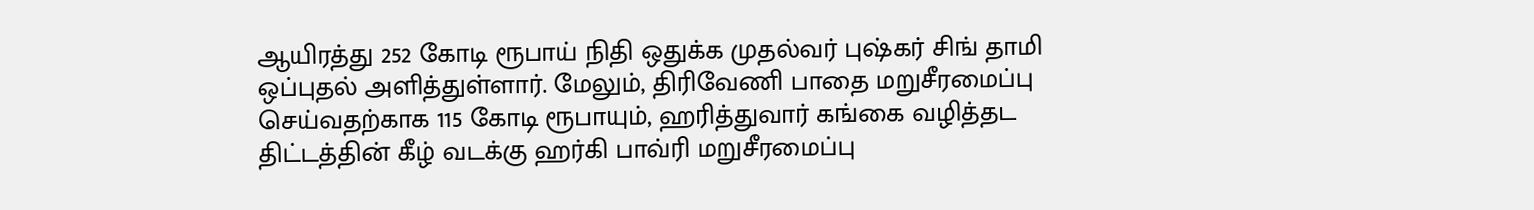ஆயிரத்து 252 கோடி ரூபாய் நிதி ஒதுக்க முதல்வர் புஷ்கர் சிங் தாமி ஒப்புதல் அளித்துள்ளார். மேலும், திரிவேணி பாதை மறுசீரமைப்பு செய்வதற்காக 115 கோடி ரூபாயும், ஹரித்துவார் கங்கை வழித்தட திட்டத்தின் கீழ் வடக்கு ஹர்கி பாவ்ரி மறுசீரமைப்பு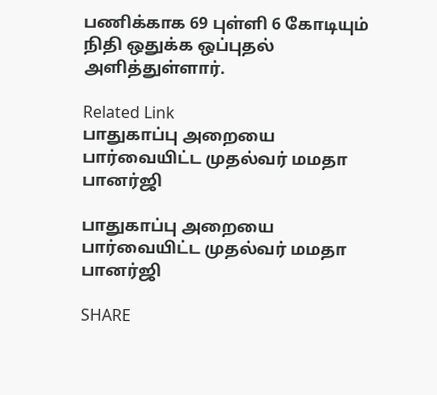பணிக்காக 69 புள்ளி 6 கோடியும் நிதி ஒதுக்க ஒப்புதல் அளித்துள்ளார்.

Related Link
பாதுகாப்பு அறையை பார்வையிட்ட முதல்வர் மமதா பானர்ஜி

பாதுகாப்பு அறையை பார்வையிட்ட முதல்வர் மமதா பானர்ஜி

SHARE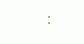: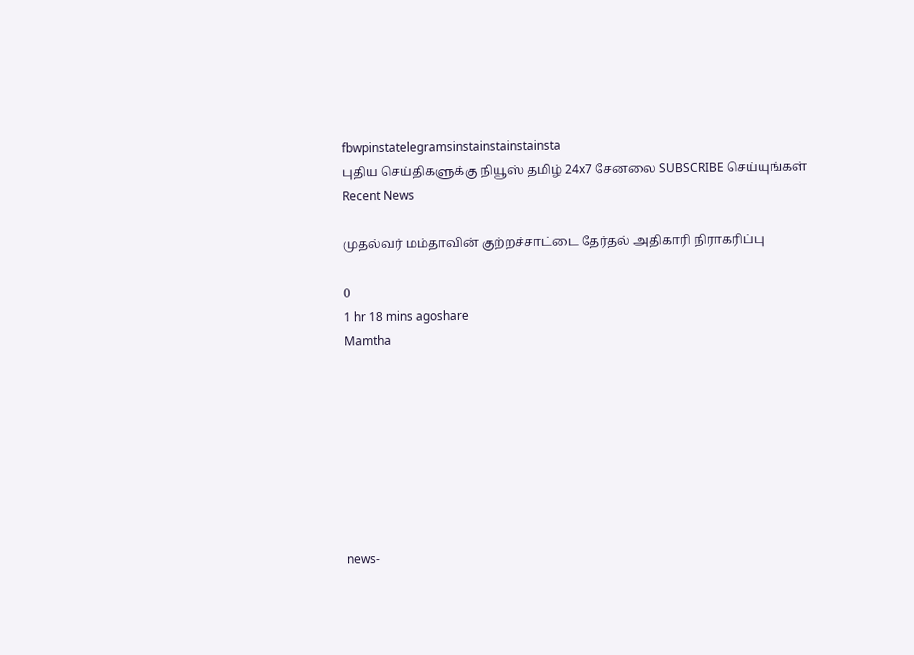fbwpinstatelegramsinstainstainstainsta
புதிய செய்திகளுக்கு நியூஸ் தமிழ் 24x7 சேனலை SUBSCRIBE செய்யுங்கள்
Recent News

முதல்வர் மம்தாவின் குற்றச்சாட்டை தேர்தல் அதிகாரி நிராகரிப்பு

0
1 hr 18 mins agoshare
Mamtha








news-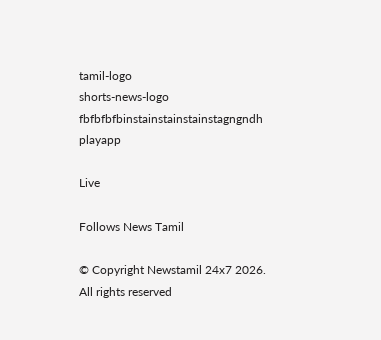tamil-logo
shorts-news-logo
fbfbfbfbinstainstainstainstagngndh
playapp

Live

Follows News Tamil

© Copyright Newstamil 24x7 2026. All rights reserved